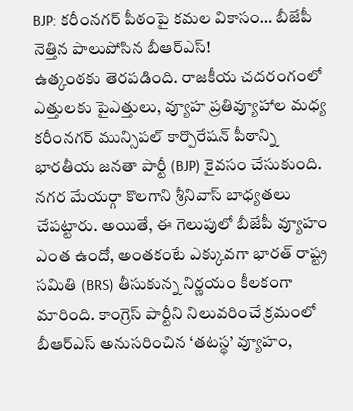BJP: కరీంనగర్ పీఠంపై కమల వికాసం… బీజేపీ నెత్తిన పాలుపోసిన బీఆర్ఎస్!
ఉత్కంఠకు తెరపడింది. రాజకీయ చదరంగంలో ఎత్తులకు పైఎత్తులు, వ్యూహ ప్రతివ్యూహాల మధ్య కరీంనగర్ మున్సిపల్ కార్పొరేషన్ పీఠాన్ని భారతీయ జనతా పార్టీ (BJP) కైవసం చేసుకుంది. నగర మేయర్గా కొలగాని శ్రీనివాస్ బాధ్యతలు చేపట్టారు. అయితే, ఈ గెలుపులో బీజేపీ వ్యూహం ఎంత ఉందో, అంతకంటే ఎక్కువగా భారత్ రాష్ట్ర సమితి (BRS) తీసుకున్న నిర్ణయం కీలకంగా మారింది. కాంగ్రెస్ పార్టీని నిలువరించే క్రమంలో బీఆర్ఎస్ అనుసరించిన ‘తటస్థ’ వ్యూహం,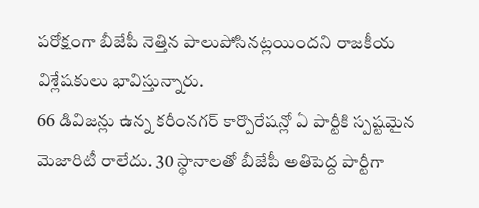పరోక్షంగా బీజేపీ నెత్తిన పాలుపోసినట్లయిందని రాజకీయ విశ్లేషకులు భావిస్తున్నారు.
66 డివిజన్లు ఉన్న కరీంనగర్ కార్పొరేషన్లో ఏ పార్టీకి స్పష్టమైన మెజారిటీ రాలేదు. 30 స్థానాలతో బీజేపీ అతిపెద్ద పార్టీగా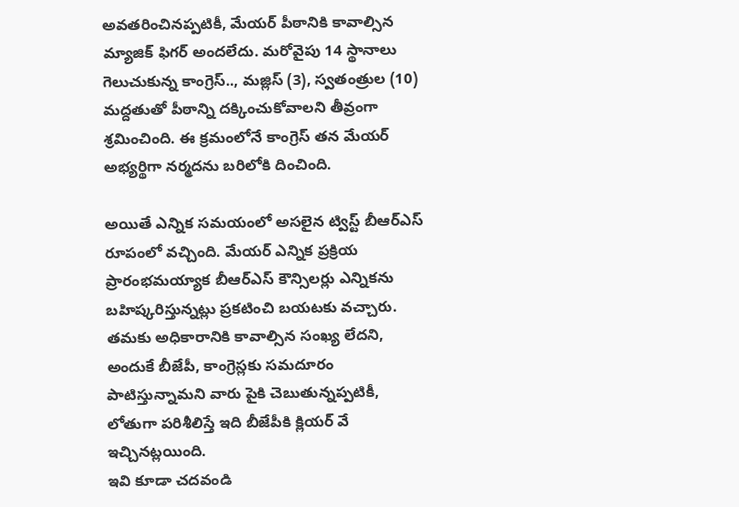అవతరించినప్పటికీ, మేయర్ పీఠానికి కావాల్సిన మ్యాజిక్ ఫిగర్ అందలేదు. మరోవైపు 14 స్థానాలు గెలుచుకున్న కాంగ్రెస్.., మజ్లిస్ (3), స్వతంత్రుల (10) మద్దతుతో పీఠాన్ని దక్కించుకోవాలని తీవ్రంగా శ్రమించింది. ఈ క్రమంలోనే కాంగ్రెస్ తన మేయర్ అభ్యర్థిగా నర్మదను బరిలోకి దించింది.

అయితే ఎన్నిక సమయంలో అసలైన ట్విస్ట్ బీఆర్ఎస్ రూపంలో వచ్చింది. మేయర్ ఎన్నిక ప్రక్రియ ప్రారంభమయ్యాక బీఆర్ఎస్ కౌన్సిలర్లు ఎన్నికను బహిష్కరిస్తున్నట్లు ప్రకటించి బయటకు వచ్చారు. తమకు అధికారానికి కావాల్సిన సంఖ్య లేదని, అందుకే బీజేపీ, కాంగ్రెస్లకు సమదూరం పాటిస్తున్నామని వారు పైకి చెబుతున్నప్పటికీ, లోతుగా పరిశీలిస్తే ఇది బీజేపీకి క్లియర్ వే ఇచ్చినట్లయింది.
ఇవి కూడా చదవండి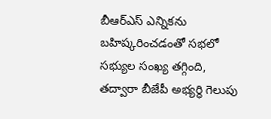బీఆర్ఎస్ ఎన్నికను బహిష్కరించడంతో సభలో సభ్యుల సంఖ్య తగ్గింది, తద్వారా బీజేపీ అభ్యర్థి గెలుపు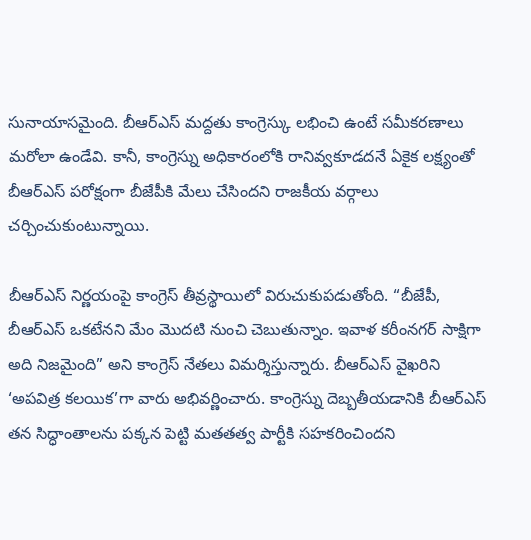సునాయాసమైంది. బీఆర్ఎస్ మద్దతు కాంగ్రెస్కు లభించి ఉంటే సమీకరణాలు మరోలా ఉండేవి. కానీ, కాంగ్రెస్ను అధికారంలోకి రానివ్వకూడదనే ఏకైక లక్ష్యంతో బీఆర్ఎస్ పరోక్షంగా బీజేపీకి మేలు చేసిందని రాజకీయ వర్గాలు చర్చించుకుంటున్నాయి.

బీఆర్ఎస్ నిర్ణయంపై కాంగ్రెస్ తీవ్రస్థాయిలో విరుచుకుపడుతోంది. “బీజేపీ, బీఆర్ఎస్ ఒకటేనని మేం మొదటి నుంచి చెబుతున్నాం. ఇవాళ కరీంనగర్ సాక్షిగా అది నిజమైంది” అని కాంగ్రెస్ నేతలు విమర్శిస్తున్నారు. బీఆర్ఎస్ వైఖరిని ‘అపవిత్ర కలయిక’గా వారు అభివర్ణించారు. కాంగ్రెస్ను దెబ్బతీయడానికి బీఆర్ఎస్ తన సిద్ధాంతాలను పక్కన పెట్టి మతతత్వ పార్టీకి సహకరించిందని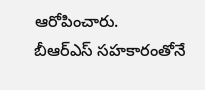ఆరోపించారు.
బీఆర్ఎస్ సహకారంతోనే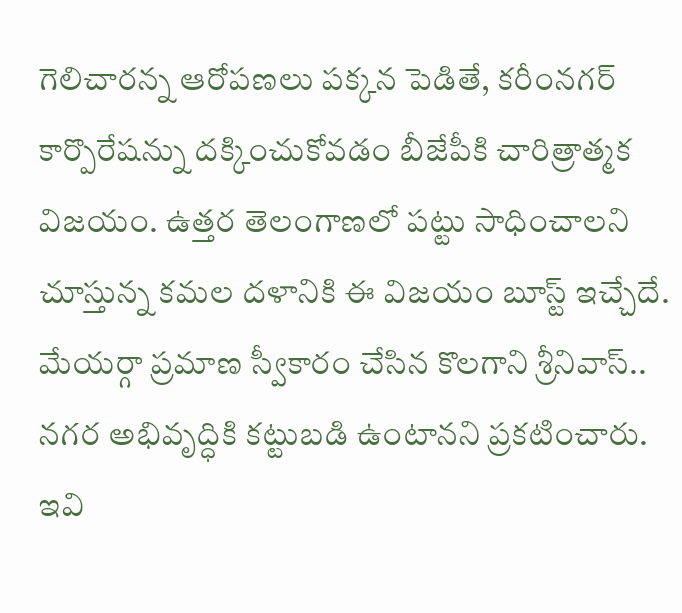గెలిచారన్న ఆరోపణలు పక్కన పెడితే, కరీంనగర్ కార్పొరేషన్ను దక్కించుకోవడం బీజేపీకి చారిత్రాత్మక విజయం. ఉత్తర తెలంగాణలో పట్టు సాధించాలని చూస్తున్న కమల దళానికి ఈ విజయం బూస్ట్ ఇచ్చేదే. మేయర్గా ప్రమాణ స్వీకారం చేసిన కొలగాని శ్రీనివాస్.. నగర అభివృద్ధికి కట్టుబడి ఉంటానని ప్రకటించారు.
ఇవి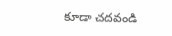కూడా చదవండి